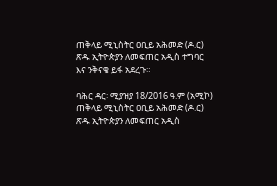ጠቅላይ ሚኒስትር ዐቢይ አሕመድ (ዶ.ር) ጽዱ ኢትዮጵያን ለመፍጠር አዲስ ተግባር እና ንቅናቄ ይፋ አደረጉ።

ባሕር ዳር፡ ሚያዝያ 18/2016 ዓ.ም (አሚኮ) ጠቅላይ ሚኒስትር ዐቢይ አሕመድ (ዶ.ር) ጽዱ ኢትዮጵያን ለመፍጠር አዲስ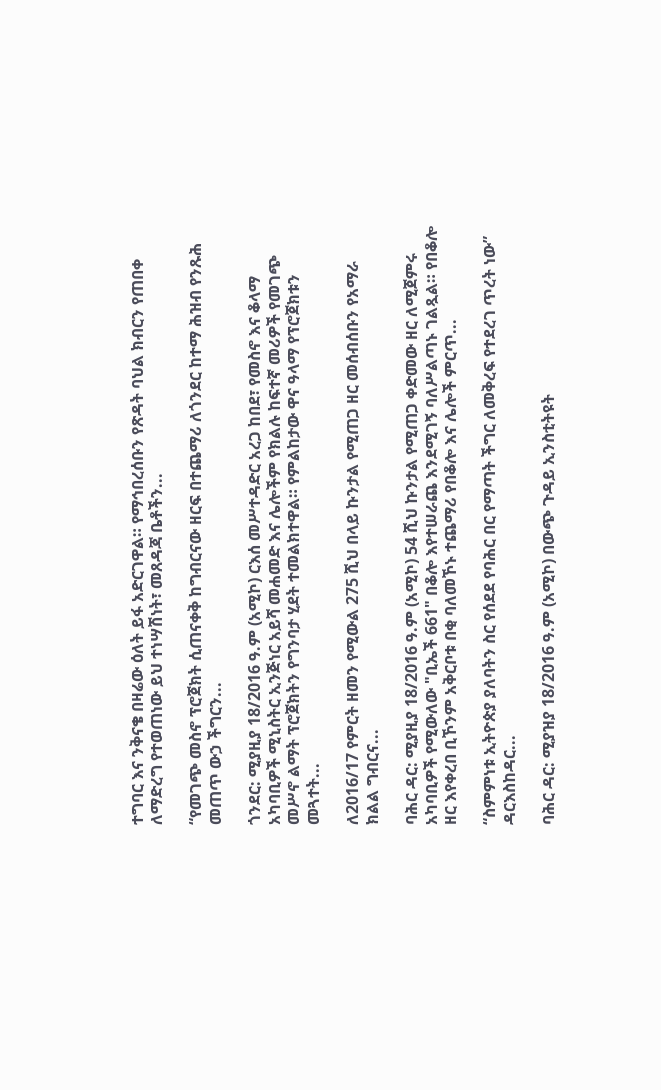ተግባር እና ንቅናቄ በዛሬው ዕለት ይፋ አድርገዋል። የማኅበረሰቡን የጽዳት ባህል ክብርን የጠበቀ ለማድረግ የተወጠነው ይህ ተነሣሽነት፣ መጸዳጃ ቤቶችን...

“የመገጭ መስኖ ፕሮጀክት ሲጠናቀቅ ከግብርናው ዘርፍ በተጨማሪ ለጎንደር ከተማ ሕዝብ የንጹሕ መጠጥ ውኃ ችግርን...

ጎንደር: ሚያዚያ 18/2016 ዓ.ም (አሚኮ) ርእሰ መሥተዳድር አረጋ ከበደ፣ የመስኖ እና ቆላማ አካባቢዎች ሚኒስትር ኢንጅነር አይሻ መሐመድ እና ሌሎችም የክልሉ ከፍተኛ መሪዎች የመገጭ መሥኖ ልማት ፕሮጀክትን የግንባታ ሂደት ተመልክተዋል። የምልከታው ዋና ዓላማ የፕሮጀክቱን መጓተት...

ለ2016/17 የምርት ዘመን የሚውል 275 ሺህ በላይ ኩንታል የሚጠጋ ዘር መሰብሰቡን የአማራ ክልል ግብርና...

ባሕር ዳር: ሚያዚያ 18/2016 ዓ.ም (አሚኮ) 54 ሺህ ኩንታል የሚጠጋ ቀድመው ዘር ለሚጀምሩ አካባቢዎች የሚውለው "ቢኤች 661" በቆሎ እየተሠራጨ እንደሚገኝ ባለሥልጣኑ ገልጿል። የበቆሎ ዘር እየቀረበ ቢኾንም አቅርቦቱ በቂ ባለመኾኑ ተጨማሪ የበቆሎ እና ሌሎች ምርጥ...

“ስምምነቱ ኢትዮጵያ ያለባትን ስር የሰደደ የባሕር በር የማጣት ችግር ለመቅረፍ የተደረገ ጥረት ነው” ዳርእስከዳር...

ባሕር ዳር: ሚያዝያ 18/2016 ዓ.ም (አሚኮ) በውጭ ጉዳይ ኢንስቲትዩት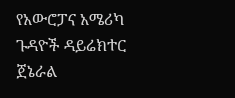የአውሮፓና አሜሪካ ጉዳዮች ዳይሬክተር ጀኔራል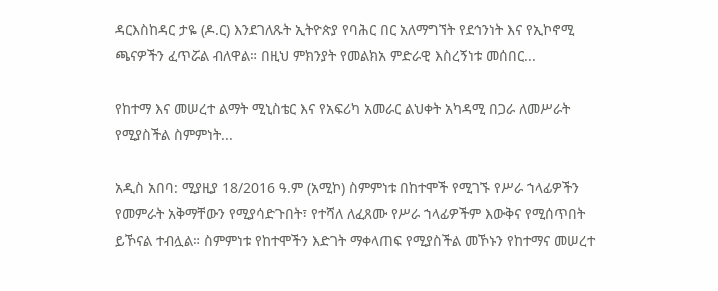ዳርእስከዳር ታዬ (ዶ.ር) እንደገለጹት ኢትዮጵያ የባሕር በር አለማግኘት የደኅንነት እና የኢኮኖሚ ጫናዎችን ፈጥሯል ብለዋል። በዚህ ምክንያት የመልክአ ምድራዊ እስረኝነቱ መሰበር...

የከተማ እና መሠረተ ልማት ሚኒስቴር እና የአፍሪካ አመራር ልህቀት አካዳሚ በጋራ ለመሥራት የሚያስችል ስምምነት...

አዲስ አበባ: ሚያዚያ 18/2016 ዓ.ም (አሚኮ) ስምምነቱ በከተሞች የሚገኙ የሥራ ኀላፊዎችን የመምራት አቅማቸውን የሚያሳድጉበት፣ የተሻለ ለፈጸሙ የሥራ ኀላፊዎችም እውቅና የሚሰጥበት ይኾናል ተብሏል። ስምምነቱ የከተሞችን እድገት ማቀላጠፍ የሚያስችል መኾኑን የከተማና መሠረተ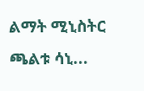ልማት ሚኒስትር ጫልቱ ሳኒ...